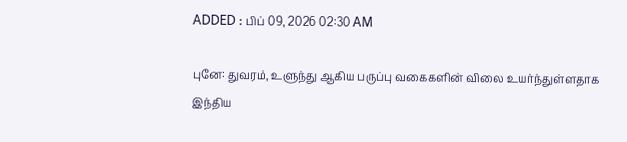ADDED : பிப் 09, 2026 02:30 AM

புனே: துவரம், உளுந்து ஆகிய பருப்பு வகைகளின் விலை உயர்ந்துள்ளதாக இந்திய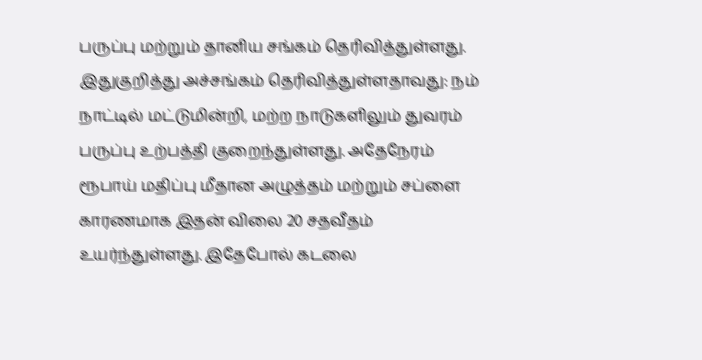பருப்பு மற்றும் தானிய சங்கம் தெரிவித்துள்ளது.
இதுகுறித்து அச்சங்கம் தெரிவித்துள்ளதாவது: நம் நாட்டில் மட்டுமின்றி, மற்ற நாடுகளிலும் துவரம் பருப்பு உற்பத்தி குறைந்துள்ளது. அதேநேரம் ரூபாய் மதிப்பு மீதான அழுத்தம் மற்றும் சப்ளை காரணமாக இதன் விலை 20 சதவீதம் உயர்ந்துள்ளது. இதேபோல் கடலை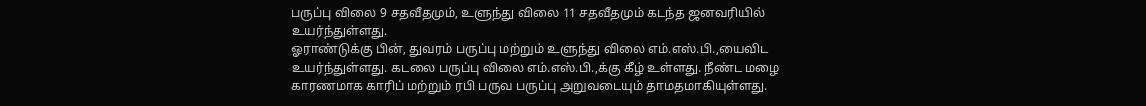பருப்பு விலை 9 சதவீதமும், உளுந்து விலை 11 சதவீதமும் கடந்த ஜனவரியில் உயர்ந்துள்ளது.
ஓராண்டுக்கு பின், துவரம் பருப்பு மற்றும் உளுந்து விலை எம்.எஸ்.பி.,யைவிட உயர்ந்துள்ளது. கடலை பருப்பு விலை எம்.எஸ்.பி.,க்கு கீழ் உள்ளது. நீண்ட மழை காரணமாக காரிப் மற்றும் ரபி பருவ பருப்பு அறுவடையும் தாமதமாகியுள்ளது.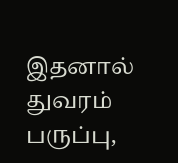இதனால் துவரம் பருப்பு,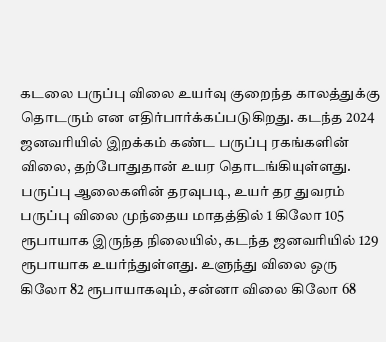கடலை பருப்பு விலை உயர்வு குறைந்த காலத்துக்கு தொடரும் என எதிர்பார்க்கப்படுகிறது. கடந்த 2024 ஜனவரியில் இறக்கம் கண்ட பருப்பு ரகங்களின் விலை, தற்போதுதான் உயர தொடங்கியுள்ளது.
பருப்பு ஆலைகளின் தரவுபடி, உயர் தர துவரம் பருப்பு விலை முந்தைய மாதத்தில் 1 கிலோ 105 ரூபாயாக இருந்த நிலையில், கடந்த ஜனவரியில் 129 ரூபாயாக உயர்ந்துள்ளது. உளுந்து விலை ஒரு கிலோ 82 ரூபாயாகவும், சன்னா விலை கிலோ 68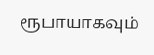ரூபாயாகவும்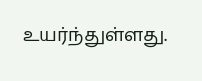உயர்ந்துள்ளது.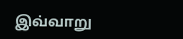இவ்வாறு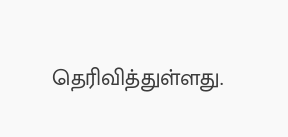தெரிவித்துள்ளது.